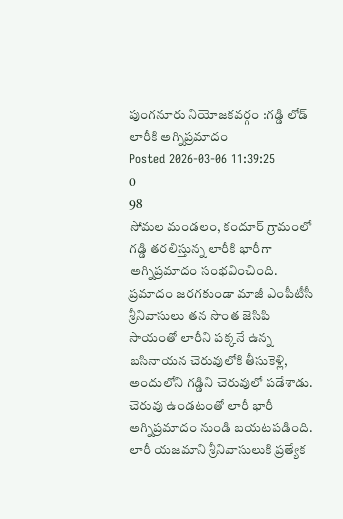పుంగనూరు నియోజకవర్గం :గడ్డి లోడ్ లారీకి అగ్నిప్రమాదం
Posted 2026-03-06 11:39:25
0
98
సోమల మండలం, కందూర్ గ్రామంలో గడ్డి తరలిస్తున్న లారీకి భారీగా అగ్నిప్రమాదం సంభవించింది. ప్రమాదం జరగకుండా మాజీ ఎంపీటీసీ శ్రీనివాసులు తన సొంత జెసిపి సాయంతో లారీని పక్కనే ఉన్న బసినాయన చెరువులోకి తీసుకెళ్లి, అందులోని గడ్డిని చెరువులో పడేశాడు. చెరువు ఉండటంతో లారీ భారీ అగ్నిప్రమాదం నుండి బయటపడింది. లారీ యజమాని శ్రీనివాసులుకి ప్రత్యేక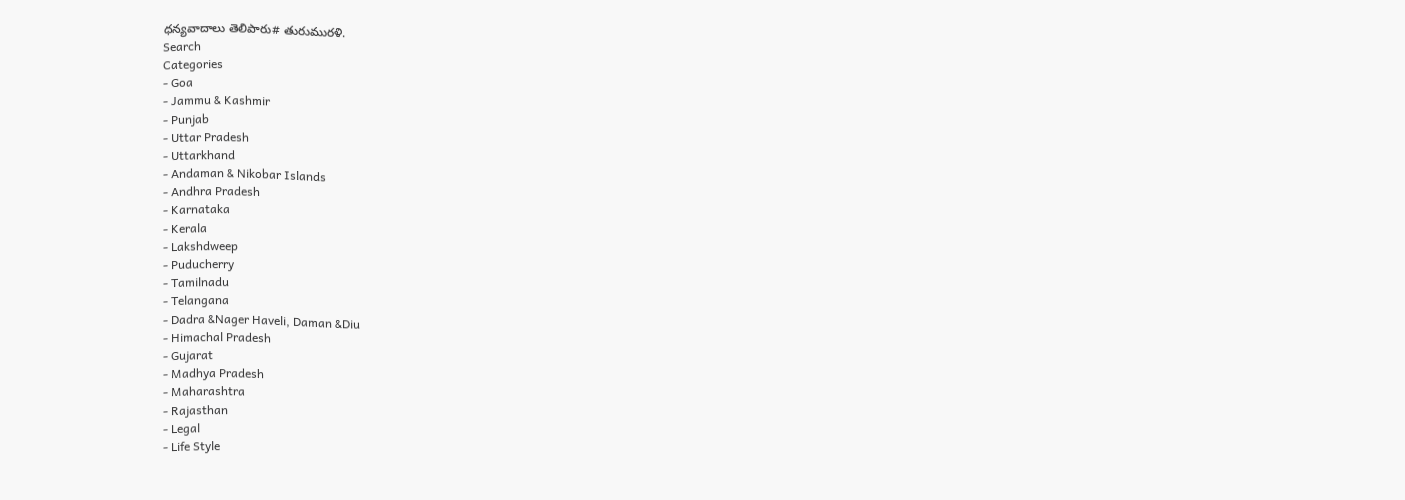ధన్యవాదాలు తెలిపారు# తురుమురళి.
Search
Categories
- Goa
- Jammu & Kashmir
- Punjab
- Uttar Pradesh
- Uttarkhand
- Andaman & Nikobar Islands
- Andhra Pradesh
- Karnataka
- Kerala
- Lakshdweep
- Puducherry
- Tamilnadu
- Telangana
- Dadra &Nager Haveli, Daman &Diu
- Himachal Pradesh
- Gujarat
- Madhya Pradesh
- Maharashtra
- Rajasthan
- Legal
- Life Style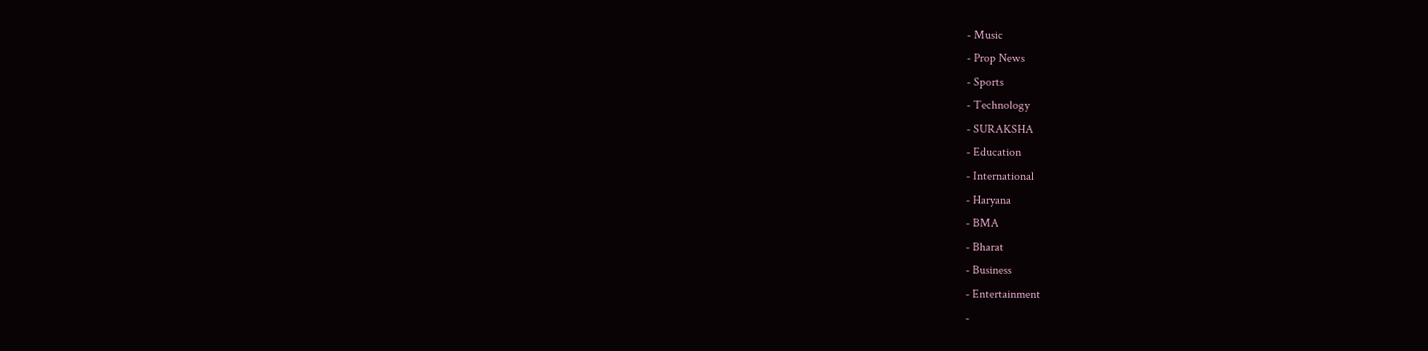- Music
- Prop News
- Sports
- Technology
- SURAKSHA
- Education
- International
- Haryana
- BMA
- Bharat
- Business
- Entertainment
-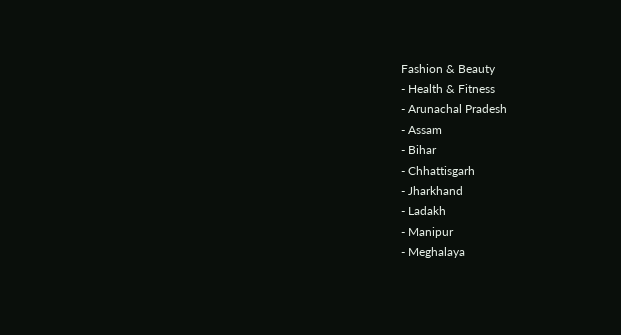Fashion & Beauty
- Health & Fitness
- Arunachal Pradesh
- Assam
- Bihar
- Chhattisgarh
- Jharkhand
- Ladakh
- Manipur
- Meghalaya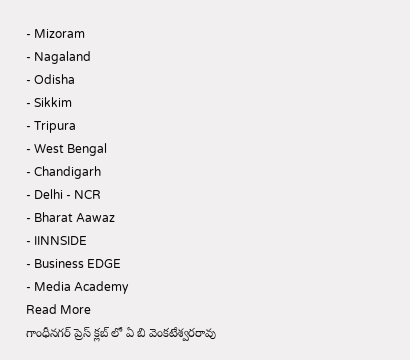- Mizoram
- Nagaland
- Odisha
- Sikkim
- Tripura
- West Bengal
- Chandigarh
- Delhi - NCR
- Bharat Aawaz
- IINNSIDE
- Business EDGE
- Media Academy
Read More
గాంధీనగర్ ప్రెస్ క్లబ్ లో ఏ బి వెంకటేశ్వరరావు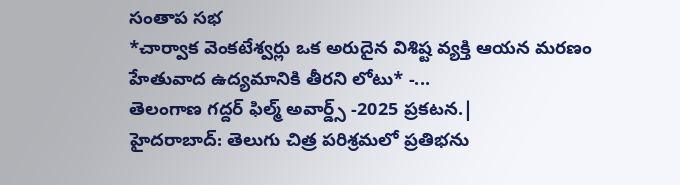సంతాప సభ
*చార్వాక వెంకటేశ్వర్లు ఒక అరుదైన విశిష్ట వ్యక్తి ఆయన మరణం హేతువాద ఉద్యమానికి తీరని లోటు* -...
తెలంగాణ గద్దర్ ఫిల్మ్ అవార్డ్స్ -2025 ప్రకటన.|
హైదరాబాద్: తెలుగు చిత్ర పరిశ్రమలో ప్రతిభను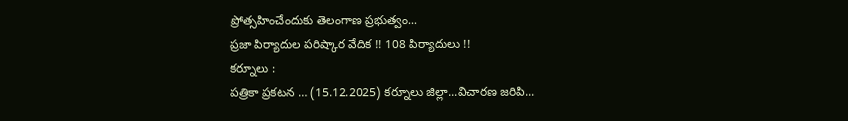ప్రోత్సహించేందుకు తెలంగాణ ప్రభుత్వం...
ప్రజా పిర్యాదుల పరిష్కార వేదిక !! 108 పిర్యాదులు !!
కర్నూలు :
పత్రికా ప్రకటన … (15.12.2025) కర్నూలు జిల్లా...విచారణ జరిపి...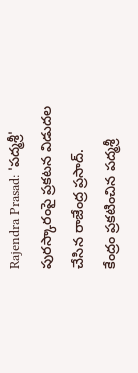Rajendra Prasad: 'పద్మశ్రీ' పురస్కారంపై ప్రకటన విడుదల చేసిన రాజేంద్ర ప్రసాద్.
కేంద్రం ప్రకటించిన పద్మశ్రీ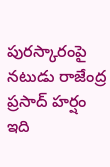పురస్కారంపై నటుడు రాజేంద్ర ప్రసాద్ హర్షం
ఇది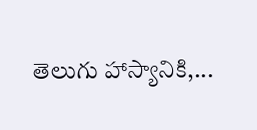తెలుగు హాస్యానికి,...